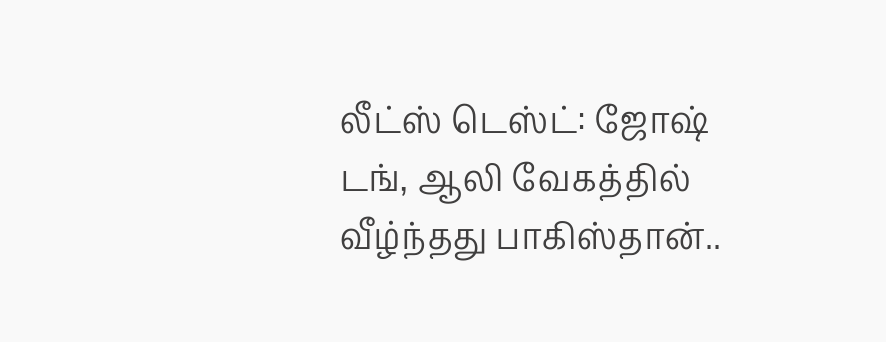லீட்ஸ் டெஸ்ட்: ஜோஷ் டங், ஆலி வேகத்தில் வீழ்ந்தது பாகிஸ்தான்..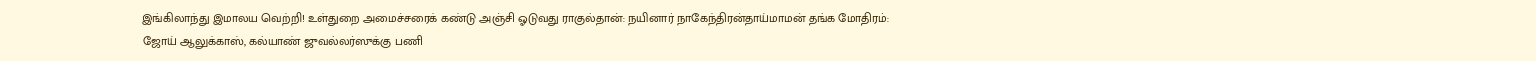இங்கிலாந்து இமாலய வெற்றி! உள்துறை அமைச்சரைக் கண்டு அஞ்சி ஓடுவது ராகுல்தான்: நயினார் நாகேந்திரன்தாய்மாமன் தங்க மோதிரம்: ஜோய் ஆலுக்காஸ், கல்யாண் ஜுவல்லர்ஸுக்கு பணி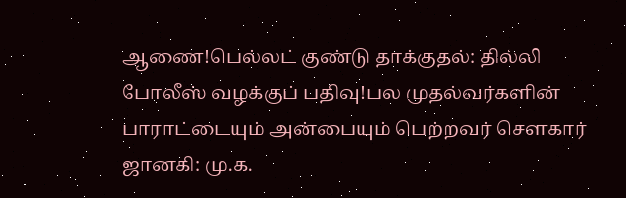ஆணை!பெல்லட் குண்டு தாக்குதல்: தில்லி போலீஸ் வழக்குப் பதிவு!பல முதல்வர்களின் பாராட்டையும் அன்பையும் பெற்றவர் சௌகார் ஜானகி: மு.க.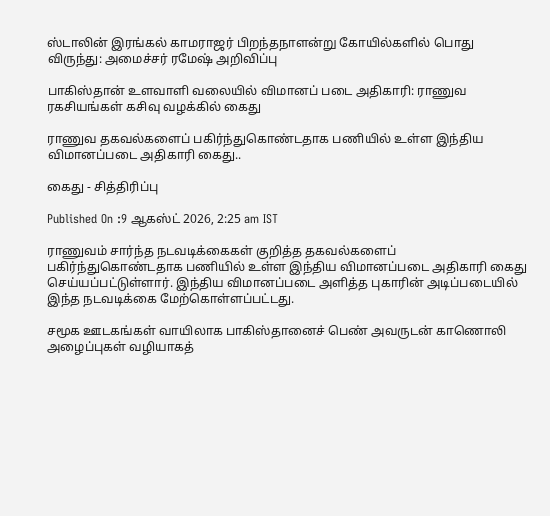ஸ்டாலின் இரங்கல் காமராஜர் பிறந்தநாளன்று கோயில்களில் பொது விருந்து: அமைச்சர் ரமேஷ் அறிவிப்பு

பாகிஸ்தான் உளவாளி வலையில் விமானப் படை அதிகாரி: ராணுவ ரகசியங்கள் கசிவு வழக்கில் கைது

ராணுவ தகவல்களைப் பகிர்ந்துகொண்டதாக பணியில் உள்ள இந்திய விமானப்படை அதிகாரி கைது..

கைது - சித்திரிப்பு

Published On :9 ஆகஸ்ட் 2026, 2:25 am IST

ராணுவம் சார்ந்த நடவடிக்கைகள் குறித்த தகவல்களைப் பகிர்ந்துகொண்டதாக பணியில் உள்ள இந்திய விமானப்படை அதிகாரி கைது செய்யப்பட்டுள்ளார். இந்திய விமானப்படை அளித்த புகாரின் அடிப்படையில் இந்த நடவடிக்கை மேற்கொள்ளப்பட்டது.

சமூக ஊடகங்கள் வாயிலாக பாகிஸ்தானைச் பெண் அவருடன் காணொலி அழைப்புகள் வழியாகத்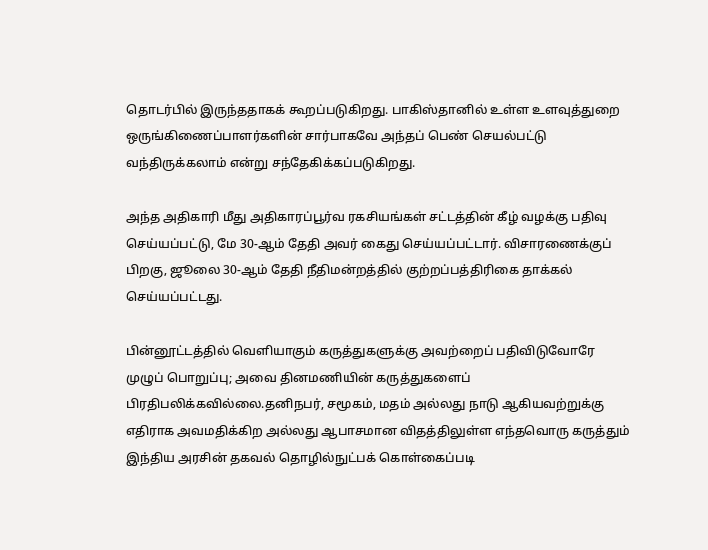தொடர்பில் இருந்ததாகக் கூறப்படுகிறது. பாகிஸ்தானில் உள்ள உளவுத்துறை ஒருங்கிணைப்பாளர்களின் சார்பாகவே அந்தப் பெண் செயல்பட்டு வந்திருக்கலாம் என்று சந்தேகிக்கப்படுகிறது.

அந்த அதிகாரி மீது அதிகாரப்பூர்வ ரகசியங்கள் சட்டத்தின் கீழ் வழக்கு பதிவு செய்யப்பட்டு, மே 30-ஆம் தேதி அவர் கைது செய்யப்பட்டார். விசாரணைக்குப் பிறகு, ஜூலை 30-ஆம் தேதி நீதிமன்றத்தில் குற்றப்பத்திரிகை தாக்கல் செய்யப்பட்டது.

பின்னூட்டத்தில் வெளியாகும் கருத்துகளுக்கு அவற்றைப் பதிவிடுவோரே முழுப் பொறுப்பு; அவை தினமணியின் கருத்துகளைப் பிரதிபலிக்கவில்லை.தனிநபர், சமூகம், மதம் அல்லது நாடு ஆகியவற்றுக்கு எதிராக அவமதிக்கிற அல்லது ஆபாசமான விதத்திலுள்ள எந்தவொரு கருத்தும் இந்திய அரசின் தகவல் தொழில்நுட்பக் கொள்கைப்படி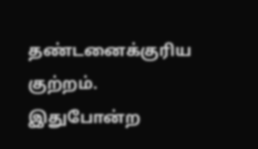தண்டனைக்குரிய குற்றம். இதுபோன்ற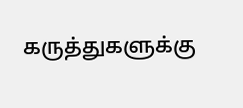கருத்துகளுக்கு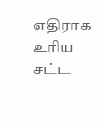எதிராக உரிய சட்ட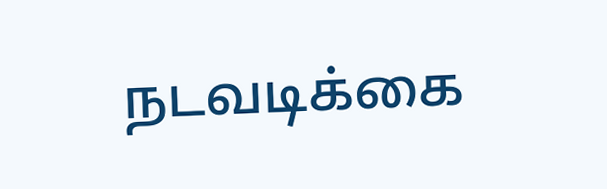நடவடிக்கை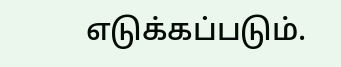எடுக்கப்படும்.